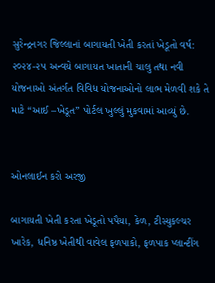સુરેન્દ્રનગર જિલ્લાનાં બાગાયતી ખેતી કરતાં ખેડૂતો વર્ષ: ૨૦૨૪-૨૫ અન્વયે બાગાયત ખાતાની ચાલુ તથા નવી યોજનાઓ અંતર્ગત વિવિધ યોજનાઓનો લાભ મેળવી શકે તે માટે “આઈ –ખેડૂત” પોર્ટલ ખુલ્લું મુકવામાં આવ્યું છે.


ઓનલાઈન કરો અરજી

બાગાયતી ખેતી કરતા ખેડૂતો પપૈયા, કેળ, ટીસ્યુકલ્ચર ખારેક, ધનિષ્ઠ ખેતીથી વાવેલ ફળપાકો, ફળપાક પ્લાન્ટીંગ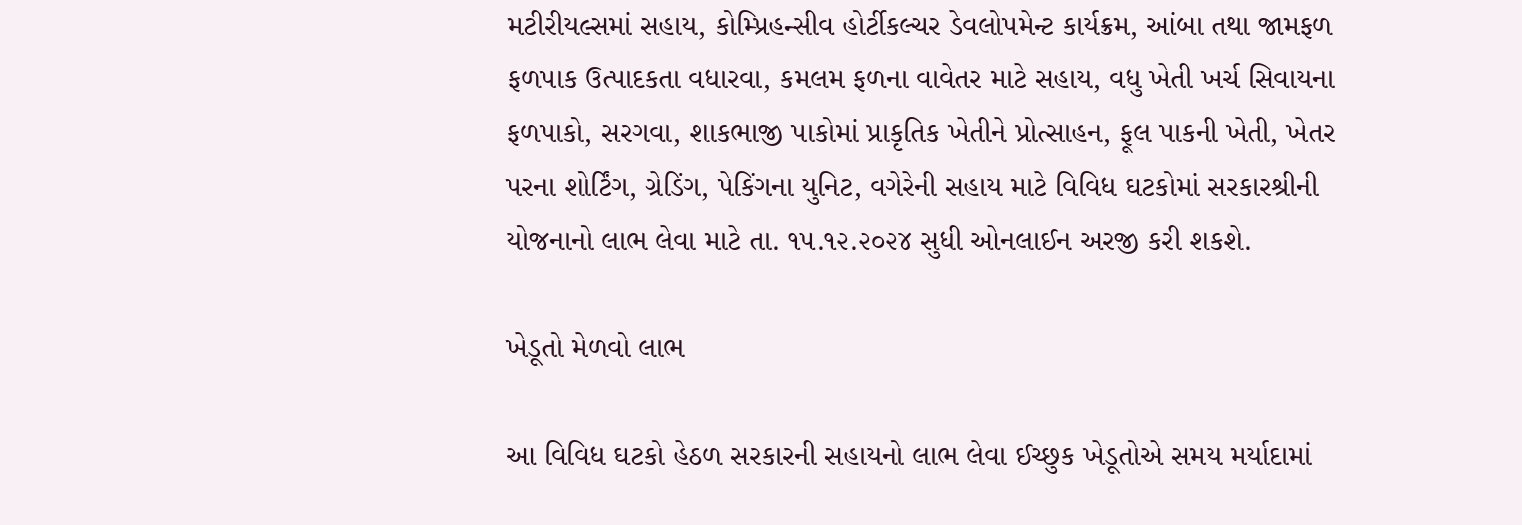મટીરીયલ્સમાં સહાય, કોમ્પ્રિહન્સીવ હોર્ટીકલ્ચર ડેવલોપમેન્ટ કાર્યક્રમ, આંબા તથા જામફળ ફળપાક ઉત્પાદકતા વધારવા, કમલમ ફળના વાવેતર માટે સહાય, વધુ ખેતી ખર્ચ સિવાયના ફળપાકો, સરગવા, શાકભાજી પાકોમાં પ્રાકૃતિક ખેતીને પ્રોત્સાહન, ફૂલ પાકની ખેતી, ખેતર પરના શોર્ટિંગ, ગ્રેડિંગ, પેકિંગના યુનિટ, વગેરેની સહાય માટે વિવિધ ઘટકોમાં સરકારશ્રીની યોજનાનો લાભ લેવા માટે તા. ૧૫.૧૨.૨૦૨૪ સુધી ઓનલાઈન અરજી કરી શકશે.

ખેડૂતો મેળવો લાભ

આ વિવિધ ઘટકો હેઠળ સરકારની સહાયનો લાભ લેવા ઈચ્છુક ખેડૂતોએ સમય મર્યાદામાં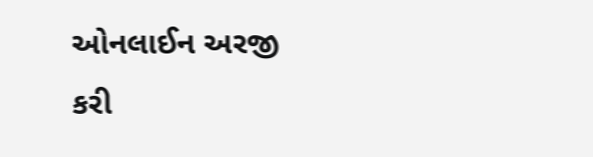ઓનલાઈન અરજી કરી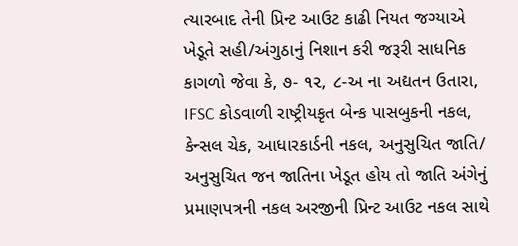ત્યારબાદ તેની પ્રિન્ટ આઉટ કાઢી નિયત જગ્યાએ ખેડૂતે સહી/અંગુઠાનું નિશાન કરી જરૂરી સાધનિક કાગળો જેવા કે, ૭- ૧૨, ૮-અ ના અદ્યતન ઉતારા, IFSC કોડવાળી રાષ્ટ્રીયકૃત બેન્ક પાસબુકની નકલ, કેન્સલ ચેક, આધારકાર્ડની નકલ, અનુસુચિત જાતિ/ અનુસુચિત જન જાતિના ખેડૂત હોય તો જાતિ અંગેનું પ્રમાણપત્રની નકલ અરજીની પ્રિન્ટ આઉટ નકલ સાથે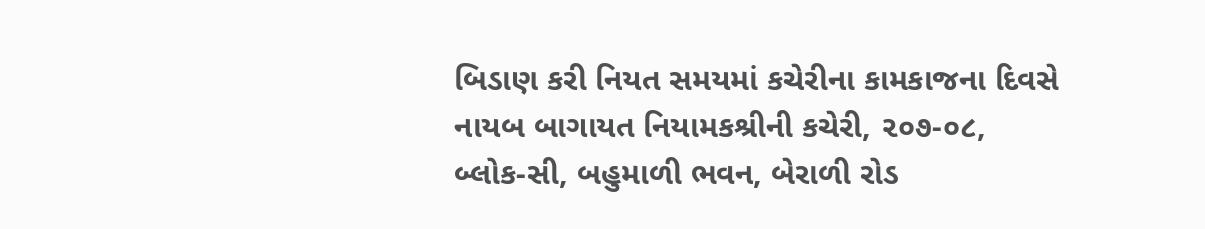બિડાણ કરી નિયત સમયમાં કચેરીના કામકાજના દિવસે નાયબ બાગાયત નિયામકશ્રીની કચેરી, ૨૦૭-૦૮, બ્લોક-સી, બહુમાળી ભવન, બેરાળી રોડ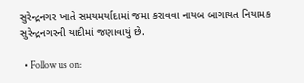સુરેન્દ્રનગર ખાતે સમયમર્યાદામાં જમા કરાવવા નાયબ બાગાયત નિયામક સુરેન્દ્રનગરની યાદીમાં જણાવાયું છે.

  • Follow us on: